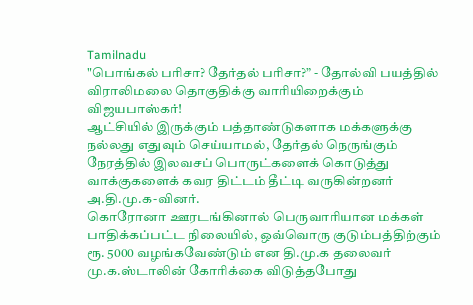Tamilnadu
"பொங்கல் பரிசா? தேர்தல் பரிசா?” - தோல்வி பயத்தில் விராலிமலை தொகுதிக்கு வாரியிறைக்கும் விஜயபாஸ்கர்!
ஆட்சியில் இருக்கும் பத்தாண்டுகளாக மக்களுக்கு நல்லது எதுவும் செய்யாமல், தேர்தல் நெருங்கும் நேரத்தில் இலவசப் பொருட்களைக் கொடுத்து வாக்குகளைக் கவர திட்டம் தீட்டி வருகின்றனர் அ.தி.மு.க-வினர்.
கொரோனா ஊரடங்கினால் பெருவாரியான மக்கள் பாதிக்கப்பட்ட நிலையில், ஒவ்வொரு குடும்பத்திற்கும் ரூ. 5000 வழங்கவேண்டும் என தி.மு.க தலைவர் மு.க.ஸ்டாலின் கோரிக்கை விடுத்தபோது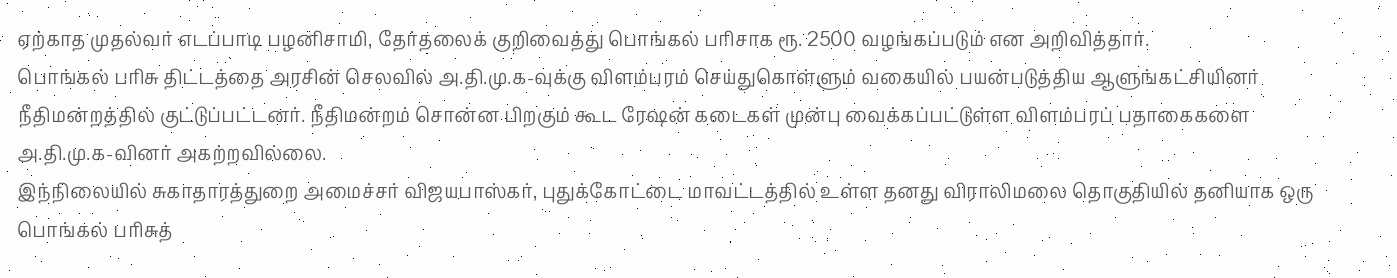ஏற்காத முதல்வர் எடப்பாடி பழனிசாமி, தேர்தலைக் குறிவைத்து பொங்கல் பரிசாக ரூ. 2500 வழங்கப்படும் என அறிவித்தார்.
பொங்கல் பரிசு திட்டத்தை அரசின் செலவில் அ.தி.மு.க-வுக்கு விளம்பரம் செய்துகொள்ளும் வகையில் பயன்படுத்திய ஆளுங்கட்சியினர் நீதிமன்றத்தில் குட்டுப்பட்டனர். நீதிமன்றம் சொன்ன பிறகும் கூட ரேஷன் கடைகள் முன்பு வைக்கப்பட்டுள்ள விளம்பரப் பதாகைகளை அ.தி.மு.க-வினர் அகற்றவில்லை.
இந்நிலையில் சுகாதாரத்துறை அமைச்சர் விஜயபாஸ்கர், புதுக்கோட்டை மாவட்டத்தில் உள்ள தனது விராலிமலை தொகுதியில் தனியாக ஒரு பொங்கல் பரிசுத்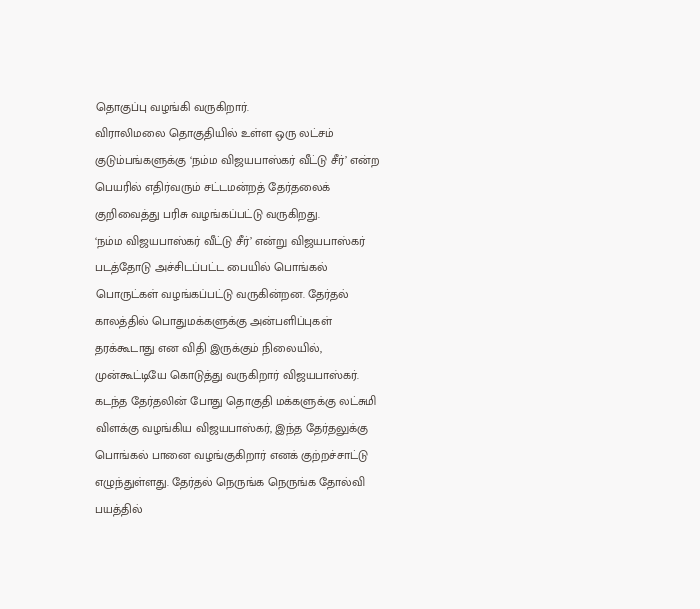தொகுப்பு வழங்கி வருகிறார்.
விராலிமலை தொகுதியில் உள்ள ஒரு லட்சம் குடும்பங்களுக்கு ‘நம்ம விஜயபாஸ்கர் வீட்டு சீர்’ என்ற பெயரில் எதிர்வரும் சட்டமன்றத் தேர்தலைக் குறிவைத்து பரிசு வழங்கப்பட்டு வருகிறது.
‘நம்ம விஜயபாஸ்கர் வீட்டு சீர்’ என்று விஜயபாஸ்கர் படத்தோடு அச்சிடப்பட்ட பையில் பொங்கல் பொருட்கள் வழங்கப்பட்டு வருகின்றன. தேர்தல் காலத்தில் பொதுமக்களுக்கு அன்பளிப்புகள் தரக்கூடாது என விதி இருக்கும் நிலையில், முன்கூட்டியே கொடுத்து வருகிறார் விஜயபாஸ்கர்.
கடந்த தேர்தலின் போது தொகுதி மக்களுக்கு லட்சுமி விளக்கு வழங்கிய விஜயபாஸ்கர், இந்த தேர்தலுக்கு பொங்கல் பானை வழங்குகிறார் எனக் குற்றச்சாட்டு எழுந்துள்ளது. தேர்தல் நெருங்க நெருங்க தோல்வி பயத்தில்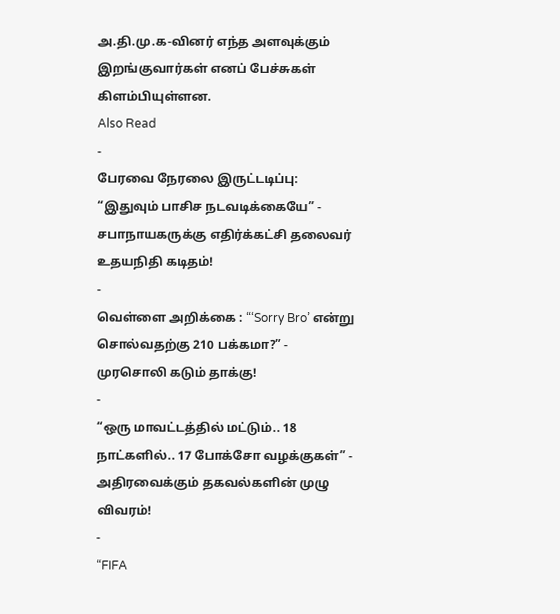அ.தி.மு.க-வினர் எந்த அளவுக்கும் இறங்குவார்கள் எனப் பேச்சுகள் கிளம்பியுள்ளன.
Also Read
-
பேரவை நேரலை இருட்டடிப்பு: “இதுவும் பாசிச நடவடிக்கையே” - சபாநாயகருக்கு எதிர்க்கட்சி தலைவர் உதயநிதி கடிதம்!
-
வெள்ளை அறிக்கை : “‘Sorry Bro’ என்று சொல்வதற்கு 210 பக்கமா?” - முரசொலி கடும் தாக்கு!
-
“ஒரு மாவட்டத்தில் மட்டும்.. 18 நாட்களில்.. 17 போக்சோ வழக்குகள்” - அதிரவைக்கும் தகவல்களின் முழு விவரம்!
-
“FIFA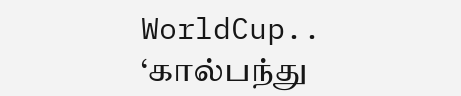WorldCup.. ‘கால்பந்து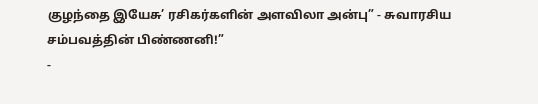குழந்தை இயேசு’ ரசிகர்களின் அளவிலா அன்பு” - சுவாரசிய சம்பவத்தின் பிண்ணனி!”
-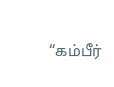“கம்பீர்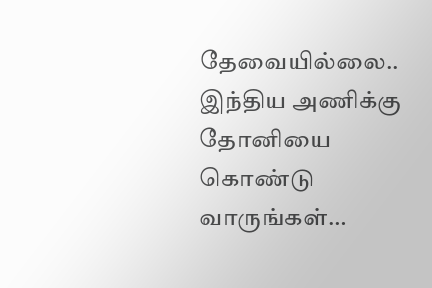தேவையில்லை.. இந்திய அணிக்கு தோனியை கொண்டு வாருங்கள்…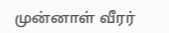முன்னாள் வீரர்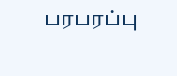பரபரப்பு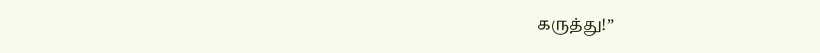கருத்து!”